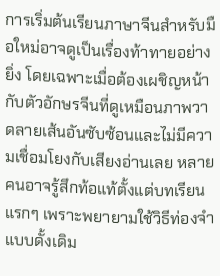การเริ่มต้นเรียนภาษาจีนสำหรับมือใหม่อาจดูเป็นเรื่องท้าทายอย่างยิ่ง โดยเฉพาะเมื่อต้องเผชิญหน้ากับตัวอักษรจีนที่ดูเหมือนภาพวาดลายเส้นอันซับซ้อนและไม่มีความเชื่อมโยงกับเสียงอ่านเลย หลายคนอาจรู้สึกท้อแท้ตั้งแต่บทเรียนแรกๆ เพราะพยายามใช้วิธีท่องจำแบบดั้งเดิม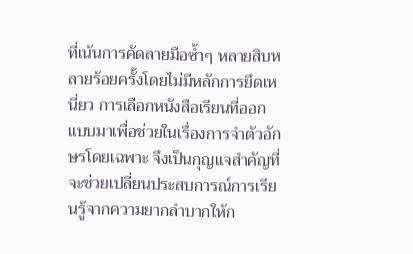ที่เน้นการคัดลายมือซ้ำๆ หลายสิบหลายร้อยครั้งโดยไม่มีหลักการยึดเหนี่ยว การเลือกหนังสือเรียนที่ออกแบบมาเพื่อช่วยในเรื่องการจำตัวอักษรโดยเฉพาะ จึงเป็นกุญแจสำคัญที่จะช่วยเปลี่ยนประสบการณ์การเรียนรู้จากความยากลำบากให้ก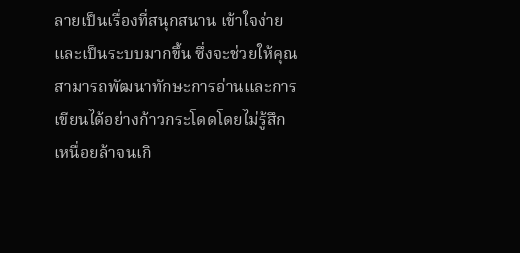ลายเป็นเรื่องที่สนุกสนาน เข้าใจง่าย และเป็นระบบมากขึ้น ซึ่งจะช่วยให้คุณสามารถพัฒนาทักษะการอ่านและการเขียนได้อย่างก้าวกระโดดโดยไม่รู้สึกเหนื่อยล้าจนเกิ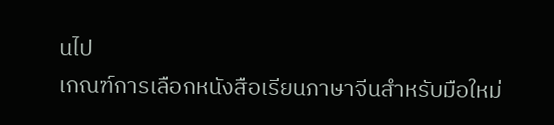นไป
เกณฑ์การเลือกหนังสือเรียนภาษาจีนสำหรับมือใหม่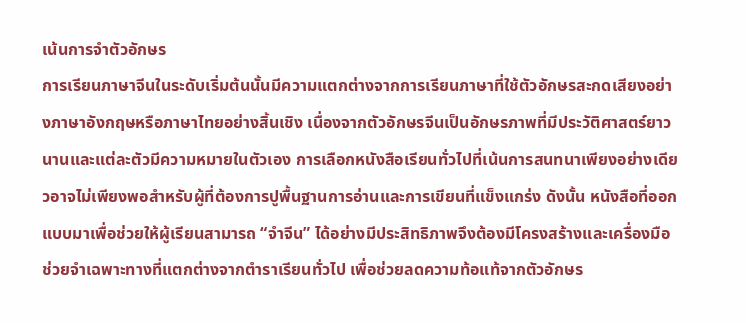เน้นการจำตัวอักษร
การเรียนภาษาจีนในระดับเริ่มต้นนั้นมีความแตกต่างจากการเรียนภาษาที่ใช้ตัวอักษรสะกดเสียงอย่างภาษาอังกฤษหรือภาษาไทยอย่างสิ้นเชิง เนื่องจากตัวอักษรจีนเป็นอักษรภาพที่มีประวัติศาสตร์ยาวนานและแต่ละตัวมีความหมายในตัวเอง การเลือกหนังสือเรียนทั่วไปที่เน้นการสนทนาเพียงอย่างเดียวอาจไม่เพียงพอสำหรับผู้ที่ต้องการปูพื้นฐานการอ่านและการเขียนที่แข็งแกร่ง ดังนั้น หนังสือที่ออกแบบมาเพื่อช่วยให้ผู้เรียนสามารถ “จำจีน” ได้อย่างมีประสิทธิภาพจึงต้องมีโครงสร้างและเครื่องมือช่วยจำเฉพาะทางที่แตกต่างจากตำราเรียนทั่วไป เพื่อช่วยลดความท้อแท้จากตัวอักษร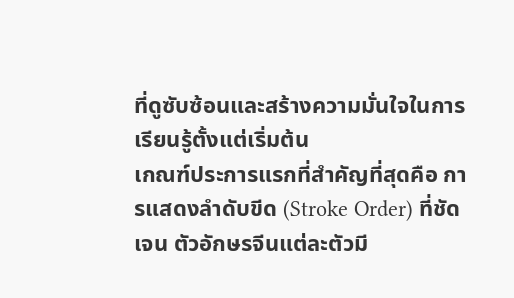ที่ดูซับซ้อนและสร้างความมั่นใจในการเรียนรู้ตั้งแต่เริ่มต้น
เกณฑ์ประการแรกที่สำคัญที่สุดคือ การแสดงลำดับขีด (Stroke Order) ที่ชัดเจน ตัวอักษรจีนแต่ละตัวมี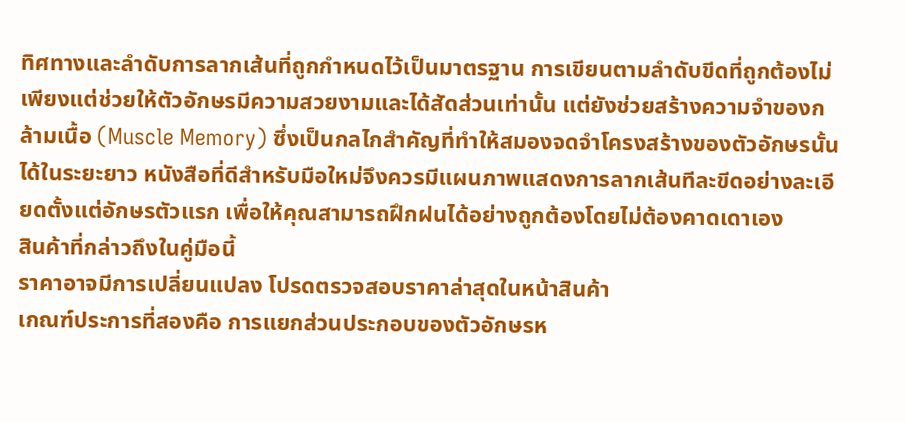ทิศทางและลำดับการลากเส้นที่ถูกกำหนดไว้เป็นมาตรฐาน การเขียนตามลำดับขีดที่ถูกต้องไม่เพียงแต่ช่วยให้ตัวอักษรมีความสวยงามและได้สัดส่วนเท่านั้น แต่ยังช่วยสร้างความจำของกล้ามเนื้อ (Muscle Memory) ซึ่งเป็นกลไกสำคัญที่ทำให้สมองจดจำโครงสร้างของตัวอักษรนั้นได้ในระยะยาว หนังสือที่ดีสำหรับมือใหม่จึงควรมีแผนภาพแสดงการลากเส้นทีละขีดอย่างละเอียดตั้งแต่อักษรตัวแรก เพื่อให้คุณสามารถฝึกฝนได้อย่างถูกต้องโดยไม่ต้องคาดเดาเอง
สินค้าที่กล่าวถึงในคู่มือนี้
ราคาอาจมีการเปลี่ยนแปลง โปรดตรวจสอบราคาล่าสุดในหน้าสินค้า
เกณฑ์ประการที่สองคือ การแยกส่วนประกอบของตัวอักษรห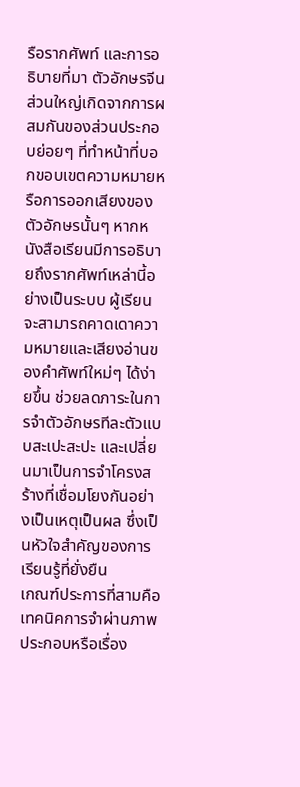รือรากศัพท์ และการอธิบายที่มา ตัวอักษรจีนส่วนใหญ่เกิดจากการผสมกันของส่วนประกอบย่อยๆ ที่ทำหน้าที่บอกขอบเขตความหมายหรือการออกเสียงของตัวอักษรนั้นๆ หากหนังสือเรียนมีการอธิบายถึงรากศัพท์เหล่านี้อย่างเป็นระบบ ผู้เรียนจะสามารถคาดเดาความหมายและเสียงอ่านของคำศัพท์ใหม่ๆ ได้ง่ายขึ้น ช่วยลดภาระในการจำตัวอักษรทีละตัวแบบสะเปะสะปะ และเปลี่ยนมาเป็นการจำโครงสร้างที่เชื่อมโยงกันอย่างเป็นเหตุเป็นผล ซึ่งเป็นหัวใจสำคัญของการเรียนรู้ที่ยั่งยืน
เกณฑ์ประการที่สามคือ เทคนิคการจำผ่านภาพประกอบหรือเรื่อง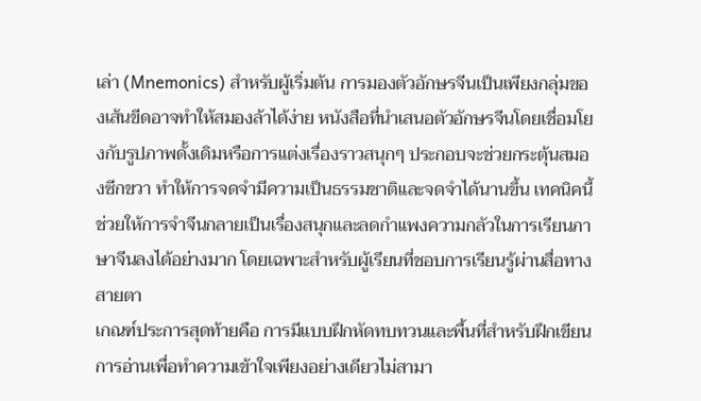เล่า (Mnemonics) สำหรับผู้เริ่มต้น การมองตัวอักษรจีนเป็นเพียงกลุ่มของเส้นขีดอาจทำให้สมองล้าได้ง่าย หนังสือที่นำเสนอตัวอักษรจีนโดยเชื่อมโยงกับรูปภาพดั้งเดิมหรือการแต่งเรื่องราวสนุกๆ ประกอบจะช่วยกระตุ้นสมองซีกขวา ทำให้การจดจำมีความเป็นธรรมชาติและจดจำได้นานขึ้น เทคนิคนี้ช่วยให้การจำจีนกลายเป็นเรื่องสนุกและลดกำแพงความกลัวในการเรียนภาษาจีนลงได้อย่างมาก โดยเฉพาะสำหรับผู้เรียนที่ชอบการเรียนรู้ผ่านสื่อทางสายตา
เกณฑ์ประการสุดท้ายคือ การมีแบบฝึกหัดทบทวนและพื้นที่สำหรับฝึกเขียน การอ่านเพื่อทำความเข้าใจเพียงอย่างเดียวไม่สามา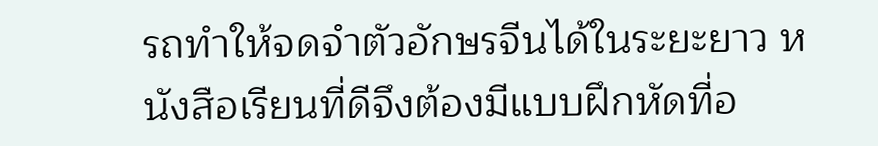รถทำให้จดจำตัวอักษรจีนได้ในระยะยาว หนังสือเรียนที่ดีจึงต้องมีแบบฝึกหัดที่อ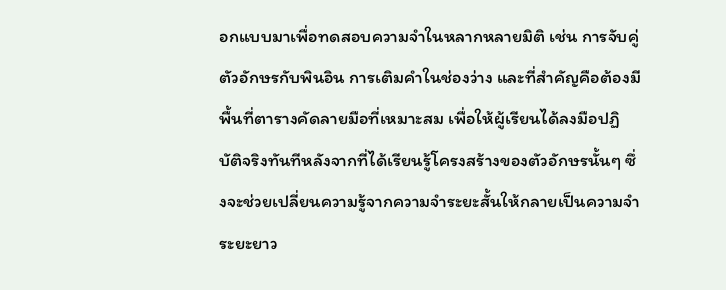อกแบบมาเพื่อทดสอบความจำในหลากหลายมิติ เช่น การจับคู่ตัวอักษรกับพินอิน การเติมคำในช่องว่าง และที่สำคัญคือต้องมีพื้นที่ตารางคัดลายมือที่เหมาะสม เพื่อให้ผู้เรียนได้ลงมือปฏิบัติจริงทันทีหลังจากที่ได้เรียนรู้โครงสร้างของตัวอักษรนั้นๆ ซึ่งจะช่วยเปลี่ยนความรู้จากความจำระยะสั้นให้กลายเป็นความจำระยะยาว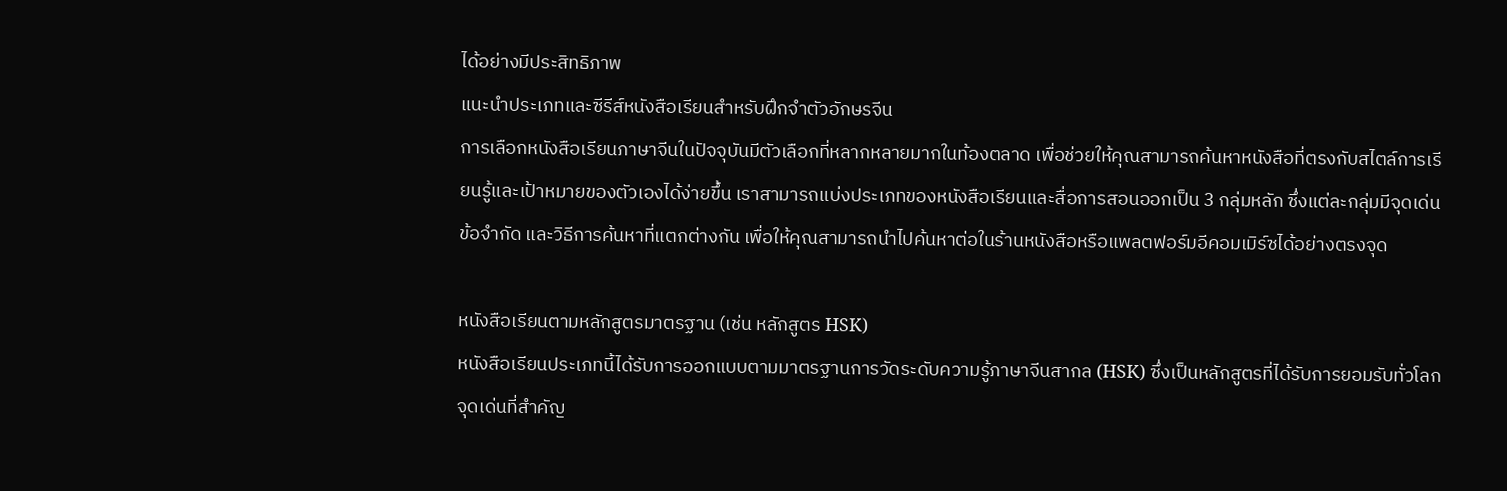ได้อย่างมีประสิทธิภาพ
แนะนำประเภทและซีรีส์หนังสือเรียนสำหรับฝึกจำตัวอักษรจีน
การเลือกหนังสือเรียนภาษาจีนในปัจจุบันมีตัวเลือกที่หลากหลายมากในท้องตลาด เพื่อช่วยให้คุณสามารถค้นหาหนังสือที่ตรงกับสไตล์การเรียนรู้และเป้าหมายของตัวเองได้ง่ายขึ้น เราสามารถแบ่งประเภทของหนังสือเรียนและสื่อการสอนออกเป็น 3 กลุ่มหลัก ซึ่งแต่ละกลุ่มมีจุดเด่น ข้อจำกัด และวิธีการค้นหาที่แตกต่างกัน เพื่อให้คุณสามารถนำไปค้นหาต่อในร้านหนังสือหรือแพลตฟอร์มอีคอมเมิร์ซได้อย่างตรงจุด

หนังสือเรียนตามหลักสูตรมาตรฐาน (เช่น หลักสูตร HSK)
หนังสือเรียนประเภทนี้ได้รับการออกแบบตามมาตรฐานการวัดระดับความรู้ภาษาจีนสากล (HSK) ซึ่งเป็นหลักสูตรที่ได้รับการยอมรับทั่วโลก จุดเด่นที่สำคัญ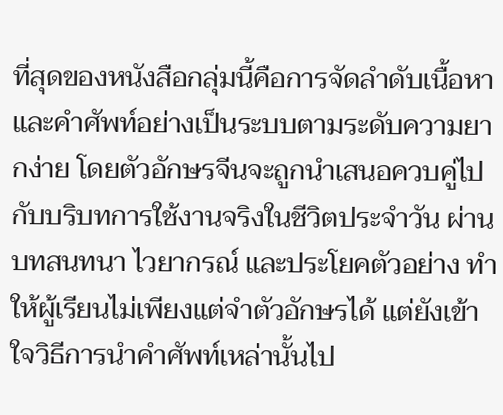ที่สุดของหนังสือกลุ่มนี้คือการจัดลำดับเนื้อหาและคำศัพท์อย่างเป็นระบบตามระดับความยากง่าย โดยตัวอักษรจีนจะถูกนำเสนอควบคู่ไปกับบริบทการใช้งานจริงในชีวิตประจำวัน ผ่านบทสนทนา ไวยากรณ์ และประโยคตัวอย่าง ทำให้ผู้เรียนไม่เพียงแต่จำตัวอักษรได้ แต่ยังเข้าใจวิธีการนำคำศัพท์เหล่านั้นไป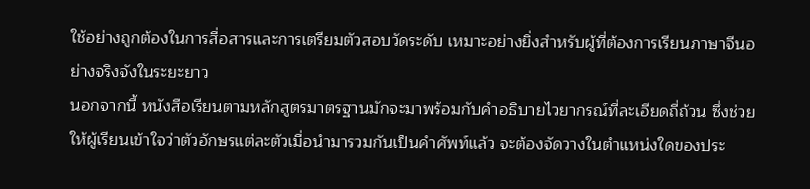ใช้อย่างถูกต้องในการสื่อสารและการเตรียมตัวสอบวัดระดับ เหมาะอย่างยิ่งสำหรับผู้ที่ต้องการเรียนภาษาจีนอย่างจริงจังในระยะยาว
นอกจากนี้ หนังสือเรียนตามหลักสูตรมาตรฐานมักจะมาพร้อมกับคำอธิบายไวยากรณ์ที่ละเอียดถี่ถ้วน ซึ่งช่วยให้ผู้เรียนเข้าใจว่าตัวอักษรแต่ละตัวเมื่อนำมารวมกันเป็นคำศัพท์แล้ว จะต้องจัดวางในตำแหน่งใดของประ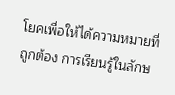โยคเพื่อให้ได้ความหมายที่ถูกต้อง การเรียนรู้ในลักษ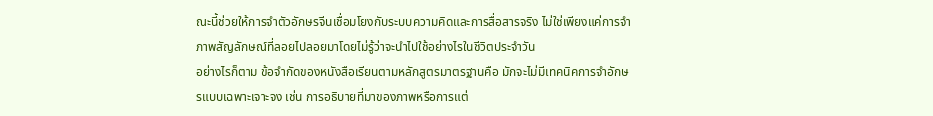ณะนี้ช่วยให้การจำตัวอักษรจีนเชื่อมโยงกับระบบความคิดและการสื่อสารจริง ไม่ใช่เพียงแค่การจำภาพสัญลักษณ์ที่ลอยไปลอยมาโดยไม่รู้ว่าจะนำไปใช้อย่างไรในชีวิตประจำวัน
อย่างไรก็ตาม ข้อจำกัดของหนังสือเรียนตามหลักสูตรมาตรฐานคือ มักจะไม่มีเทคนิคการจำอักษรแบบเฉพาะเจาะจง เช่น การอธิบายที่มาของภาพหรือการแต่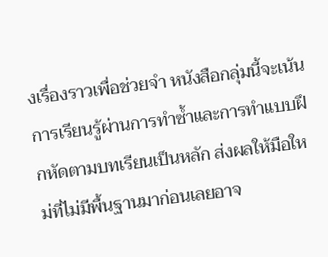งเรื่องราวเพื่อช่วยจำ หนังสือกลุ่มนี้จะเน้นการเรียนรู้ผ่านการทำซ้ำและการทำแบบฝึกหัดตามบทเรียนเป็นหลัก ส่งผลให้มือใหม่ที่ไม่มีพื้นฐานมาก่อนเลยอาจ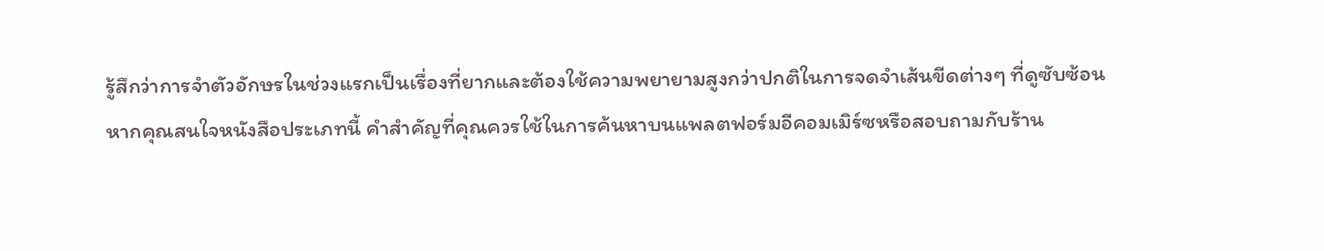รู้สึกว่าการจำตัวอักษรในช่วงแรกเป็นเรื่องที่ยากและต้องใช้ความพยายามสูงกว่าปกติในการจดจำเส้นขีดต่างๆ ที่ดูซับซ้อน
หากคุณสนใจหนังสือประเภทนี้ คำสำคัญที่คุณควรใช้ในการค้นหาบนแพลตฟอร์มอีคอมเมิร์ซหรือสอบถามกับร้าน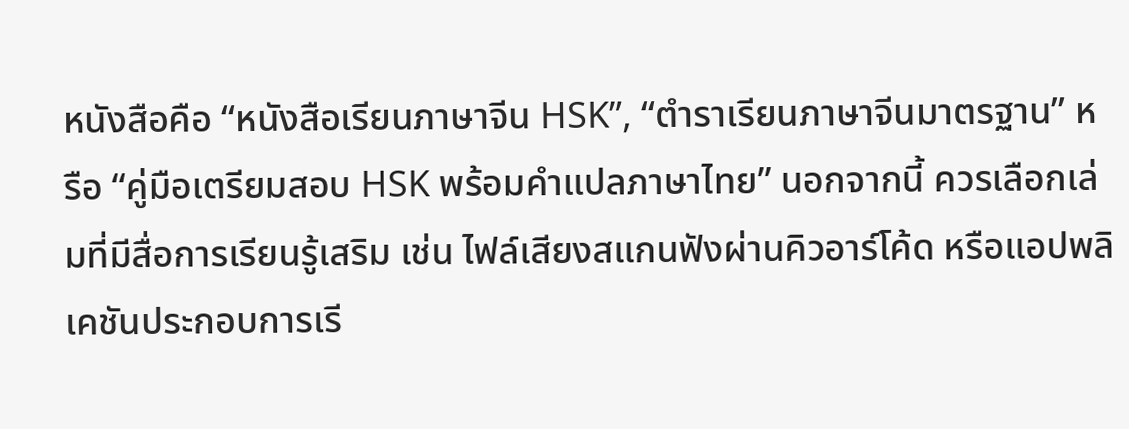หนังสือคือ “หนังสือเรียนภาษาจีน HSK”, “ตำราเรียนภาษาจีนมาตรฐาน” หรือ “คู่มือเตรียมสอบ HSK พร้อมคำแปลภาษาไทย” นอกจากนี้ ควรเลือกเล่มที่มีสื่อการเรียนรู้เสริม เช่น ไฟล์เสียงสแกนฟังผ่านคิวอาร์โค้ด หรือแอปพลิเคชันประกอบการเรี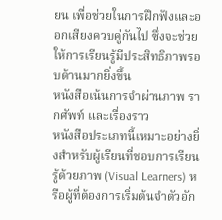ยน เพื่อช่วยในการฝึกฟังและออกเสียงควบคู่กันไป ซึ่งจะช่วยให้การเรียนรู้มีประสิทธิภาพรอบด้านมากยิ่งขึ้น
หนังสือเน้นการจำผ่านภาพ รากศัพท์ และเรื่องราว
หนังสือประเภทนี้เหมาะอย่างยิ่งสำหรับผู้เรียนที่ชอบการเรียนรู้ด้วยภาพ (Visual Learners) หรือผู้ที่ต้องการเริ่มต้นจำตัวอัก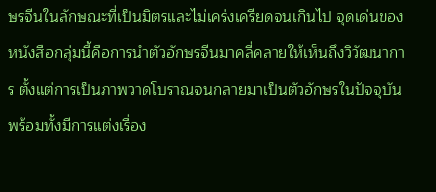ษรจีนในลักษณะที่เป็นมิตรและไม่เคร่งเครียดจนเกินไป จุดเด่นของหนังสือกลุ่มนี้คือการนำตัวอักษรจีนมาคลี่คลายให้เห็นถึงวิวัฒนาการ ตั้งแต่การเป็นภาพวาดโบราณจนกลายมาเป็นตัวอักษรในปัจจุบัน พร้อมทั้งมีการแต่งเรื่อง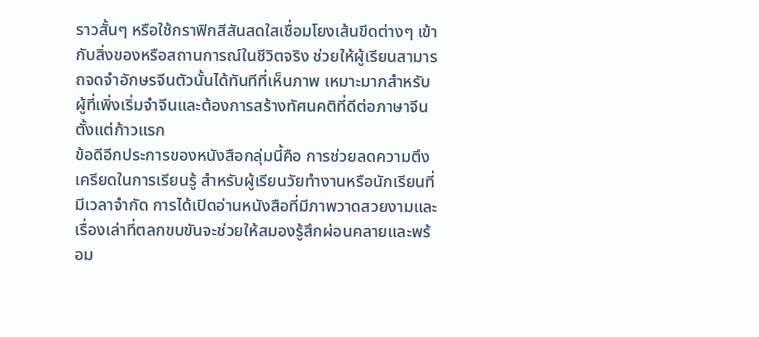ราวสั้นๆ หรือใช้กราฟิกสีสันสดใสเชื่อมโยงเส้นขีดต่างๆ เข้ากับสิ่งของหรือสถานการณ์ในชีวิตจริง ช่วยให้ผู้เรียนสามารถจดจำอักษรจีนตัวนั้นได้ทันทีที่เห็นภาพ เหมาะมากสำหรับผู้ที่เพิ่งเริ่มจำจีนและต้องการสร้างทัศนคติที่ดีต่อภาษาจีนตั้งแต่ก้าวแรก
ข้อดีอีกประการของหนังสือกลุ่มนี้คือ การช่วยลดความตึงเครียดในการเรียนรู้ สำหรับผู้เรียนวัยทำงานหรือนักเรียนที่มีเวลาจำกัด การได้เปิดอ่านหนังสือที่มีภาพวาดสวยงามและเรื่องเล่าที่ตลกขบขันจะช่วยให้สมองรู้สึกผ่อนคลายและพร้อม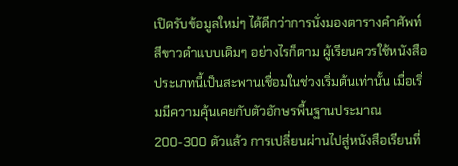เปิดรับข้อมูลใหม่ๆ ได้ดีกว่าการนั่งมองตารางคำศัพท์สีขาวดำแบบเดิมๆ อย่างไรก็ตาม ผู้เรียนควรใช้หนังสือประเภทนี้เป็นสะพานเชื่อมในช่วงเริ่มต้นเท่านั้น เมื่อเริ่มมีความคุ้นเคยกับตัวอักษรพื้นฐานประมาณ 200-300 ตัวแล้ว การเปลี่ยนผ่านไปสู่หนังสือเรียนที่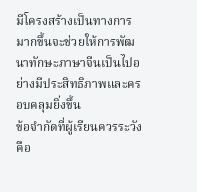มีโครงสร้างเป็นทางการมากขึ้นจะช่วยให้การพัฒนาทักษะภาษาจีนเป็นไปอย่างมีประสิทธิภาพและครอบคลุมยิ่งขึ้น
ข้อจำกัดที่ผู้เรียนควรระวังคือ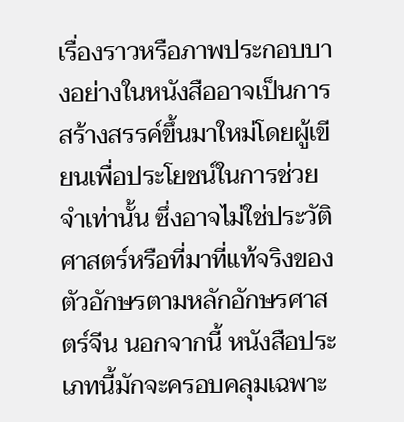เรื่องราวหรือภาพประกอบบางอย่างในหนังสืออาจเป็นการสร้างสรรค์ขึ้นมาใหม่โดยผู้เขียนเพื่อประโยชน์ในการช่วยจำเท่านั้น ซึ่งอาจไม่ใช่ประวัติศาสตร์หรือที่มาที่แท้จริงของตัวอักษรตามหลักอักษรศาสตร์จีน นอกจากนี้ หนังสือประเภทนี้มักจะครอบคลุมเฉพาะ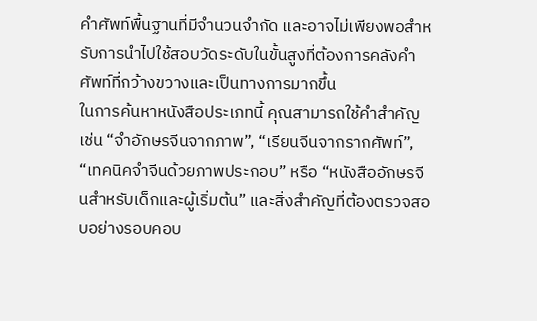คำศัพท์พื้นฐานที่มีจำนวนจำกัด และอาจไม่เพียงพอสำหรับการนำไปใช้สอบวัดระดับในขั้นสูงที่ต้องการคลังคำศัพท์ที่กว้างขวางและเป็นทางการมากขึ้น
ในการค้นหาหนังสือประเภทนี้ คุณสามารถใช้คำสำคัญ เช่น “จำอักษรจีนจากภาพ”, “เรียนจีนจากรากศัพท์”, “เทคนิคจำจีนด้วยภาพประกอบ” หรือ “หนังสืออักษรจีนสำหรับเด็กและผู้เริ่มต้น” และสิ่งสำคัญที่ต้องตรวจสอบอย่างรอบคอบ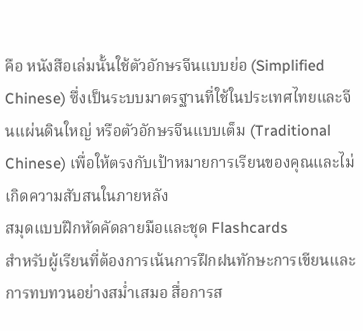คือ หนังสือเล่มนั้นใช้ตัวอักษรจีนแบบย่อ (Simplified Chinese) ซึ่งเป็นระบบมาตรฐานที่ใช้ในประเทศไทยและจีนแผ่นดินใหญ่ หรือตัวอักษรจีนแบบเต็ม (Traditional Chinese) เพื่อให้ตรงกับเป้าหมายการเรียนของคุณและไม่เกิดความสับสนในภายหลัง
สมุดแบบฝึกหัดคัดลายมือและชุด Flashcards
สำหรับผู้เรียนที่ต้องการเน้นการฝึกฝนทักษะการเขียนและการทบทวนอย่างสม่ำเสมอ สื่อการส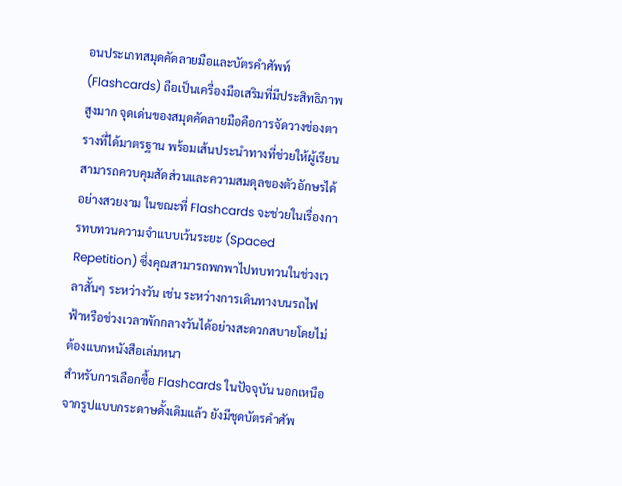อนประเภทสมุดคัดลายมือและบัตรคำศัพท์ (Flashcards) ถือเป็นเครื่องมือเสริมที่มีประสิทธิภาพสูงมาก จุดเด่นของสมุดคัดลายมือคือการจัดวางช่องตารางที่ได้มาตรฐาน พร้อมเส้นประนำทางที่ช่วยให้ผู้เรียนสามารถควบคุมสัดส่วนและความสมดุลของตัวอักษรได้อย่างสวยงาม ในขณะที่ Flashcards จะช่วยในเรื่องการทบทวนความจำแบบเว้นระยะ (Spaced Repetition) ซึ่งคุณสามารถพกพาไปทบทวนในช่วงเวลาสั้นๆ ระหว่างวัน เช่น ระหว่างการเดินทางบนรถไฟฟ้าหรือช่วงเวลาพักกลางวันได้อย่างสะดวกสบายโดยไม่ต้องแบกหนังสือเล่มหนา
สำหรับการเลือกซื้อ Flashcards ในปัจจุบัน นอกเหนือจากรูปแบบกระดาษดั้งเดิมแล้ว ยังมีชุดบัตรคำศัพ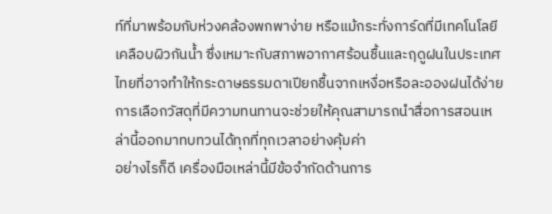ท์ที่มาพร้อมกับห่วงคล้องพกพาง่าย หรือแม้กระทั่งการ์ดที่มีเทคโนโลยีเคลือบผิวกันน้ำ ซึ่งเหมาะกับสภาพอากาศร้อนชื้นและฤดูฝนในประเทศไทยที่อาจทำให้กระดาษธรรมดาเปียกชื้นจากเหงื่อหรือละอองฝนได้ง่าย การเลือกวัสดุที่มีความทนทานจะช่วยให้คุณสามารถนำสื่อการสอนเหล่านี้ออกมาทบทวนได้ทุกที่ทุกเวลาอย่างคุ้มค่า
อย่างไรก็ดี เครื่องมือเหล่านี้มีข้อจำกัดด้านการ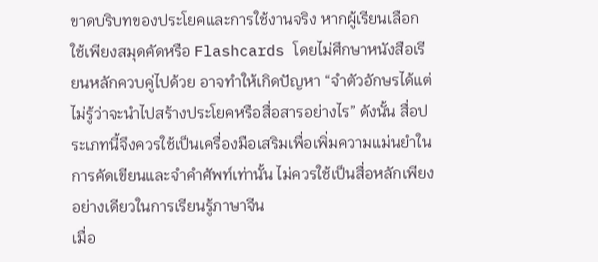ขาดบริบทของประโยคและการใช้งานจริง หากผู้เรียนเลือกใช้เพียงสมุดคัดหรือ Flashcards โดยไม่ศึกษาหนังสือเรียนหลักควบคู่ไปด้วย อาจทำให้เกิดปัญหา “จำตัวอักษรได้แต่ไม่รู้ว่าจะนำไปสร้างประโยคหรือสื่อสารอย่างไร” ดังนั้น สื่อประเภทนี้จึงควรใช้เป็นเครื่องมือเสริมเพื่อเพิ่มความแม่นยำในการคัดเขียนและจำคำศัพท์เท่านั้น ไม่ควรใช้เป็นสื่อหลักเพียงอย่างเดียวในการเรียนรู้ภาษาจีน
เมื่อ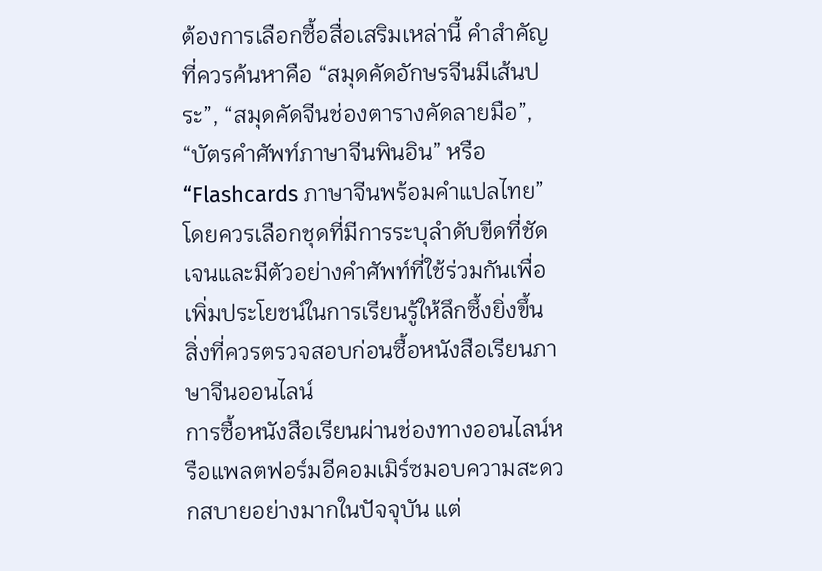ต้องการเลือกซื้อสื่อเสริมเหล่านี้ คำสำคัญที่ควรค้นหาคือ “สมุดคัดอักษรจีนมีเส้นประ”, “สมุดคัดจีนช่องตารางคัดลายมือ”, “บัตรคำศัพท์ภาษาจีนพินอิน” หรือ “Flashcards ภาษาจีนพร้อมคำแปลไทย” โดยควรเลือกชุดที่มีการระบุลำดับขีดที่ชัดเจนและมีตัวอย่างคำศัพท์ที่ใช้ร่วมกันเพื่อเพิ่มประโยชน์ในการเรียนรู้ให้ลึกซึ้งยิ่งขึ้น
สิ่งที่ควรตรวจสอบก่อนซื้อหนังสือเรียนภาษาจีนออนไลน์
การซื้อหนังสือเรียนผ่านช่องทางออนไลน์หรือแพลตฟอร์มอีคอมเมิร์ซมอบความสะดวกสบายอย่างมากในปัจจุบัน แต่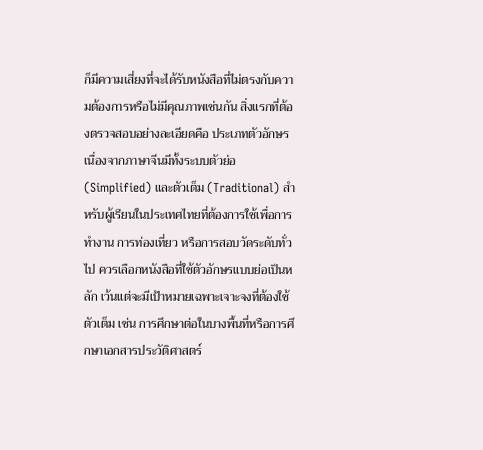ก็มีความเสี่ยงที่จะได้รับหนังสือที่ไม่ตรงกับความต้องการหรือไม่มีคุณภาพเช่นกัน สิ่งแรกที่ต้องตรวจสอบอย่างละเอียดคือ ประเภทตัวอักษร เนื่องจากภาษาจีนมีทั้งระบบตัวย่อ (Simplified) และตัวเต็ม (Traditional) สำหรับผู้เรียนในประเทศไทยที่ต้องการใช้เพื่อการทำงาน การท่องเที่ยว หรือการสอบวัดระดับทั่วไป ควรเลือกหนังสือที่ใช้ตัวอักษรแบบย่อเป็นหลัก เว้นแต่จะมีเป้าหมายเฉพาะเจาะจงที่ต้องใช้ตัวเต็ม เช่น การศึกษาต่อในบางพื้นที่หรือการศึกษาเอกสารประวัติศาสตร์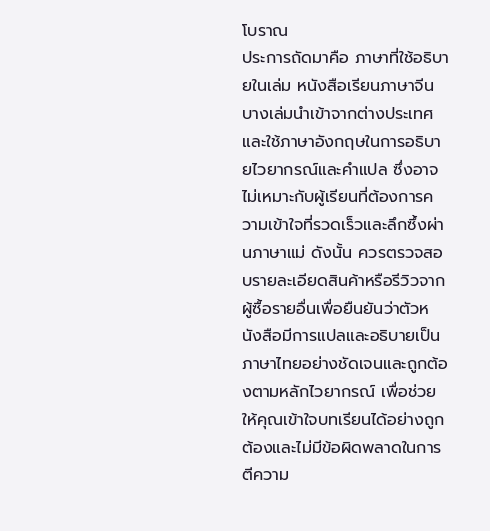โบราณ
ประการถัดมาคือ ภาษาที่ใช้อธิบายในเล่ม หนังสือเรียนภาษาจีนบางเล่มนำเข้าจากต่างประเทศและใช้ภาษาอังกฤษในการอธิบายไวยากรณ์และคำแปล ซึ่งอาจไม่เหมาะกับผู้เรียนที่ต้องการความเข้าใจที่รวดเร็วและลึกซึ้งผ่านภาษาแม่ ดังนั้น ควรตรวจสอบรายละเอียดสินค้าหรือรีวิวจากผู้ซื้อรายอื่นเพื่อยืนยันว่าตัวหนังสือมีการแปลและอธิบายเป็นภาษาไทยอย่างชัดเจนและถูกต้องตามหลักไวยากรณ์ เพื่อช่วยให้คุณเข้าใจบทเรียนได้อย่างถูกต้องและไม่มีข้อผิดพลาดในการตีความ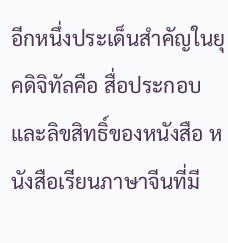อีกหนึ่งประเด็นสำคัญในยุคดิจิทัลคือ สื่อประกอบและลิขสิทธิ์ของหนังสือ หนังสือเรียนภาษาจีนที่มี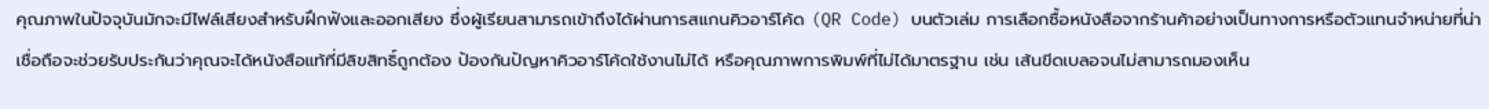คุณภาพในปัจจุบันมักจะมีไฟล์เสียงสำหรับฝึกฟังและออกเสียง ซึ่งผู้เรียนสามารถเข้าถึงได้ผ่านการสแกนคิวอาร์โค้ด (QR Code) บนตัวเล่ม การเลือกซื้อหนังสือจากร้านค้าอย่างเป็นทางการหรือตัวแทนจำหน่ายที่น่าเชื่อถือจะช่วยรับประกันว่าคุณจะได้หนังสือแท้ที่มีลิขสิทธิ์ถูกต้อง ป้องกันปัญหาคิวอาร์โค้ดใช้งานไม่ได้ หรือคุณภาพการพิมพ์ที่ไม่ได้มาตรฐาน เช่น เส้นขีดเบลอจนไม่สามารถมองเห็น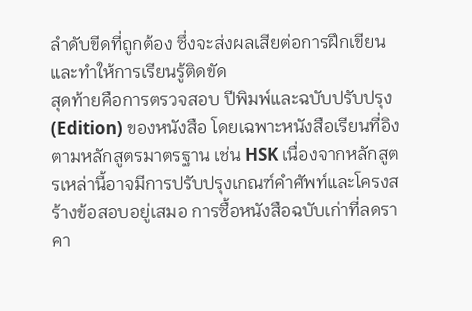ลำดับขีดที่ถูกต้อง ซึ่งจะส่งผลเสียต่อการฝึกเขียนและทำให้การเรียนรู้ติดขัด
สุดท้ายคือการตรวจสอบ ปีพิมพ์และฉบับปรับปรุง (Edition) ของหนังสือ โดยเฉพาะหนังสือเรียนที่อิงตามหลักสูตรมาตรฐาน เช่น HSK เนื่องจากหลักสูตรเหล่านี้อาจมีการปรับปรุงเกณฑ์คำศัพท์และโครงสร้างข้อสอบอยู่เสมอ การซื้อหนังสือฉบับเก่าที่ลดราคา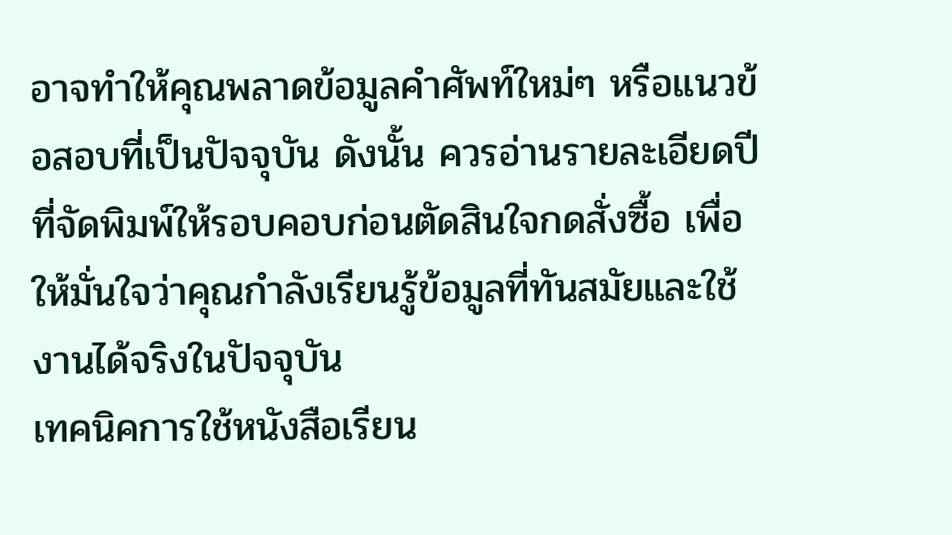อาจทำให้คุณพลาดข้อมูลคำศัพท์ใหม่ๆ หรือแนวข้อสอบที่เป็นปัจจุบัน ดังนั้น ควรอ่านรายละเอียดปีที่จัดพิมพ์ให้รอบคอบก่อนตัดสินใจกดสั่งซื้อ เพื่อให้มั่นใจว่าคุณกำลังเรียนรู้ข้อมูลที่ทันสมัยและใช้งานได้จริงในปัจจุบัน
เทคนิคการใช้หนังสือเรียน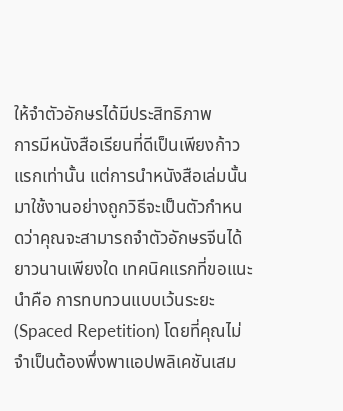ให้จำตัวอักษรได้มีประสิทธิภาพ
การมีหนังสือเรียนที่ดีเป็นเพียงก้าวแรกเท่านั้น แต่การนำหนังสือเล่มนั้นมาใช้งานอย่างถูกวิธีจะเป็นตัวกำหนดว่าคุณจะสามารถจำตัวอักษรจีนได้ยาวนานเพียงใด เทคนิคแรกที่ขอแนะนำคือ การทบทวนแบบเว้นระยะ (Spaced Repetition) โดยที่คุณไม่จำเป็นต้องพึ่งพาแอปพลิเคชันเสม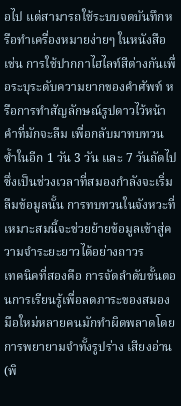อไป แต่สามารถใช้ระบบจดบันทึกหรือทำเครื่องหมายง่ายๆ ในหนังสือ เช่น การใช้ปากกาไฮไลท์สีต่างกันเพื่อระบุระดับความยากของคำศัพท์ หรือการทำสัญลักษณ์รูปดาวไว้หน้าคำที่มักจะลืม เพื่อกลับมาทบทวนซ้ำในอีก 1 วัน 3 วัน และ 7 วันถัดไป ซึ่งเป็นช่วงเวลาที่สมองกำลังจะเริ่มลืมข้อมูลนั้น การทบทวนในจังหวะที่เหมาะสมนี้จะช่วยย้ายข้อมูลเข้าสู่ความจำระยะยาวได้อย่างถาวร
เทคนิคที่สองคือ การจัดลำดับขั้นตอนการเรียนรู้เพื่อลดภาระของสมอง มือใหม่หลายคนมักทำผิดพลาดโดยการพยายามจำทั้งรูปร่าง เสียงอ่าน (พิ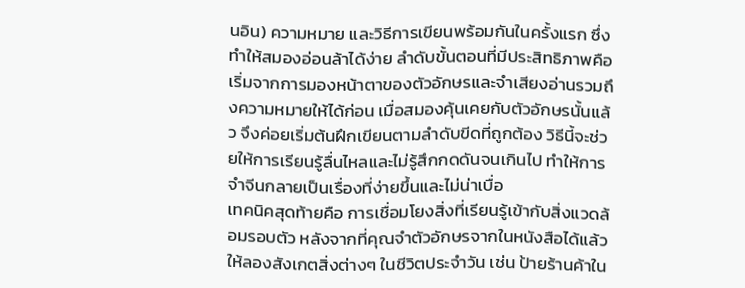นอิน) ความหมาย และวิธีการเขียนพร้อมกันในครั้งแรก ซึ่งทำให้สมองอ่อนล้าได้ง่าย ลำดับขั้นตอนที่มีประสิทธิภาพคือ เริ่มจากการมองหน้าตาของตัวอักษรและจำเสียงอ่านรวมถึงความหมายให้ได้ก่อน เมื่อสมองคุ้นเคยกับตัวอักษรนั้นแล้ว จึงค่อยเริ่มต้นฝึกเขียนตามลำดับขีดที่ถูกต้อง วิธีนี้จะช่วยให้การเรียนรู้ลื่นไหลและไม่รู้สึกกดดันจนเกินไป ทำให้การจำจีนกลายเป็นเรื่องที่ง่ายขึ้นและไม่น่าเบื่อ
เทคนิคสุดท้ายคือ การเชื่อมโยงสิ่งที่เรียนรู้เข้ากับสิ่งแวดล้อมรอบตัว หลังจากที่คุณจำตัวอักษรจากในหนังสือได้แล้ว ให้ลองสังเกตสิ่งต่างๆ ในชีวิตประจำวัน เช่น ป้ายร้านค้าใน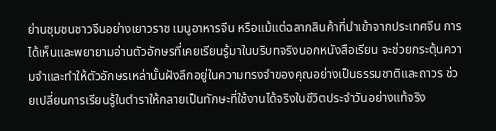ย่านชุมชนชาวจีนอย่างเยาวราช เมนูอาหารจีน หรือแม้แต่ฉลากสินค้าที่นำเข้าจากประเทศจีน การได้เห็นและพยายามอ่านตัวอักษรที่เคยเรียนรู้มาในบริบทจริงนอกหนังสือเรียน จะช่วยกระตุ้นความจำและทำให้ตัวอักษรเหล่านั้นฝังลึกอยู่ในความทรงจำของคุณอย่างเป็นธรรมชาติและถาวร ช่วยเปลี่ยนการเรียนรู้ในตำราให้กลายเป็นทักษะที่ใช้งานได้จริงในชีวิตประจำวันอย่างแท้จริง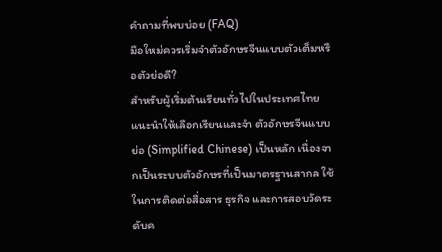คำถามที่พบบ่อย (FAQ)
มือใหม่ควรเริ่มจำตัวอักษรจีนแบบตัวเต็มหรือตัวย่อดี?
สำหรับผู้เริ่มต้นเรียนทั่วไปในประเทศไทย แนะนำให้เลือกเรียนและจำ ตัวอักษรจีนแบบย่อ (Simplified Chinese) เป็นหลัก เนื่องจากเป็นระบบตัวอักษรที่เป็นมาตรฐานสากล ใช้ในการติดต่อสื่อสาร ธุรกิจ และการสอบวัดระดับค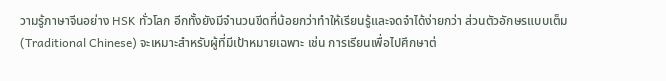วามรู้ภาษาจีนอย่าง HSK ทั่วโลก อีกทั้งยังมีจำนวนขีดที่น้อยกว่าทำให้เรียนรู้และจดจำได้ง่ายกว่า ส่วนตัวอักษรแบบเต็ม (Traditional Chinese) จะเหมาะสำหรับผู้ที่มีเป้าหมายเฉพาะ เช่น การเรียนเพื่อไปศึกษาต่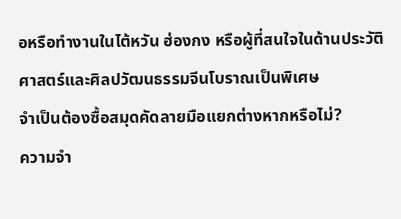อหรือทำงานในไต้หวัน ฮ่องกง หรือผู้ที่สนใจในด้านประวัติศาสตร์และศิลปวัฒนธรรมจีนโบราณเป็นพิเศษ
จำเป็นต้องซื้อสมุดคัดลายมือแยกต่างหากหรือไม่?
ความจำ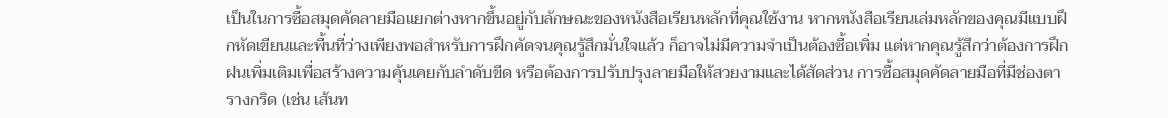เป็นในการซื้อสมุดคัดลายมือแยกต่างหากขึ้นอยู่กับลักษณะของหนังสือเรียนหลักที่คุณใช้งาน หากหนังสือเรียนเล่มหลักของคุณมีแบบฝึกหัดเขียนและพื้นที่ว่างเพียงพอสำหรับการฝึกคัดจนคุณรู้สึกมั่นใจแล้ว ก็อาจไม่มีความจำเป็นต้องซื้อเพิ่ม แต่หากคุณรู้สึกว่าต้องการฝึกฝนเพิ่มเติมเพื่อสร้างความคุ้นเคยกับลำดับขีด หรือต้องการปรับปรุงลายมือให้สวยงามและได้สัดส่วน การซื้อสมุดคัดลายมือที่มีช่องตารางกริด (เช่น เส้นท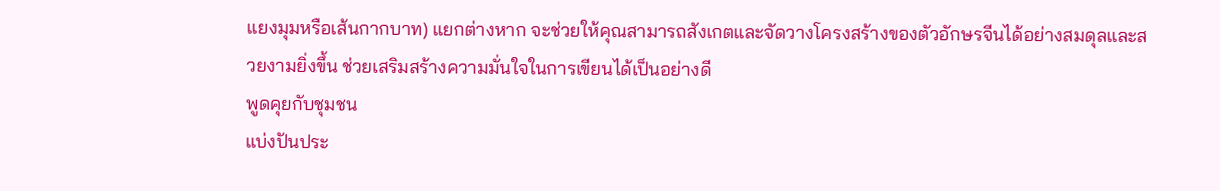แยงมุมหรือเส้นกากบาท) แยกต่างหาก จะช่วยให้คุณสามารถสังเกตและจัดวางโครงสร้างของตัวอักษรจีนได้อย่างสมดุลและสวยงามยิ่งขึ้น ช่วยเสริมสร้างความมั่นใจในการเขียนได้เป็นอย่างดี
พูดคุยกับชุมชน
แบ่งปันประ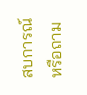สบการณ์หรือถาม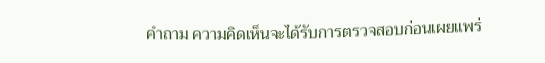คำถาม ความคิดเห็นจะได้รับการตรวจสอบก่อนเผยแพร่